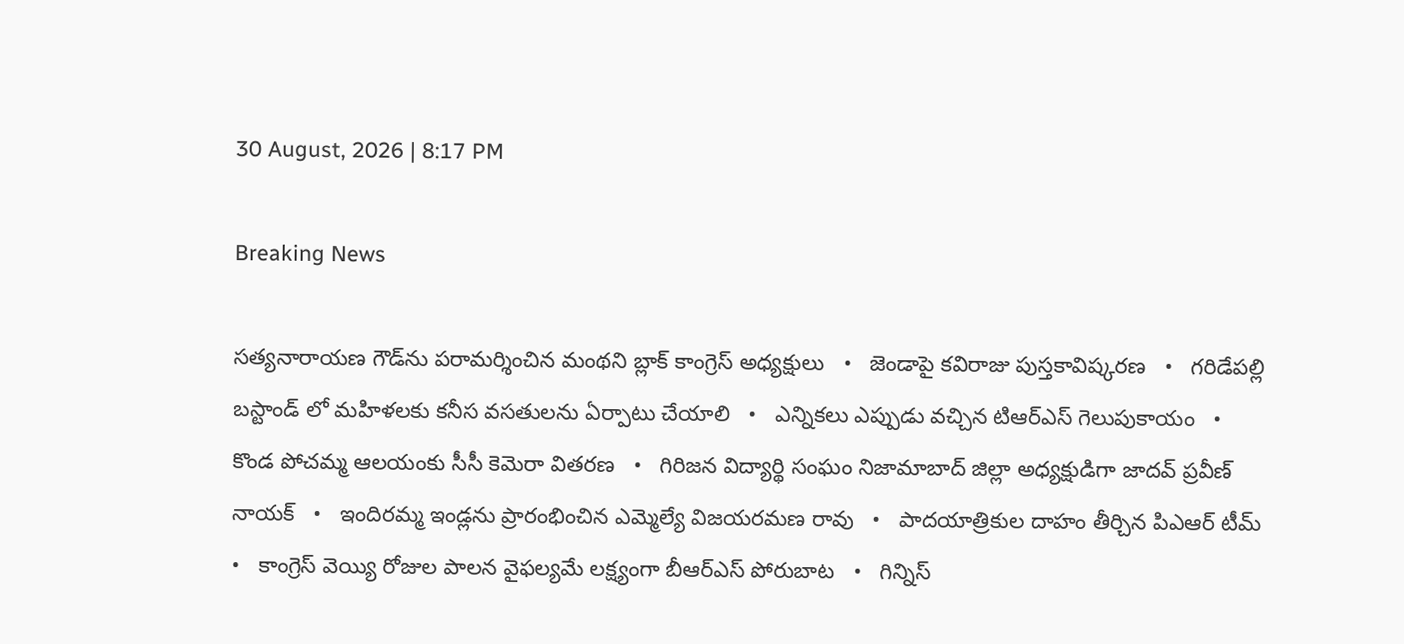30 August, 2026 | 8:17 PM

Breaking News

సత్యనారాయణ గౌడ్‌ను పరామర్శించిన మంథని బ్లాక్ కాంగ్రెస్ అధ్యక్షులు   •   జెండాపై కవిరాజు పుస్తకావిష్కరణ   •   గరిడేపల్లి బస్టాండ్ లో మహిళలకు కనీస వసతులను ఏర్పాటు చేయాలి   •   ఎన్నికలు ఎప్పుడు వచ్చిన టిఆర్ఎస్ గెలుపుకాయం   •   కొండ పోచమ్మ ఆలయంకు సీసీ కెమెరా వితరణ   •   గిరిజన విద్యార్థి సంఘం నిజామాబాద్ జిల్లా అధ్యక్షుడిగా జాదవ్ ప్రవీణ్ నాయక్   •   ఇందిరమ్మ ఇండ్లను ప్రారంభించిన ఎమ్మెల్యే విజయరమణ రావు   •   పాదయాత్రికుల దాహం తీర్చిన పిఎఆర్ టీమ్   •   కాంగ్రెస్ వెయ్యి రోజుల పాలన వైఫల్యమే లక్ష్యంగా బీఆర్ఎస్ పోరుబాట   •   గిన్నిస్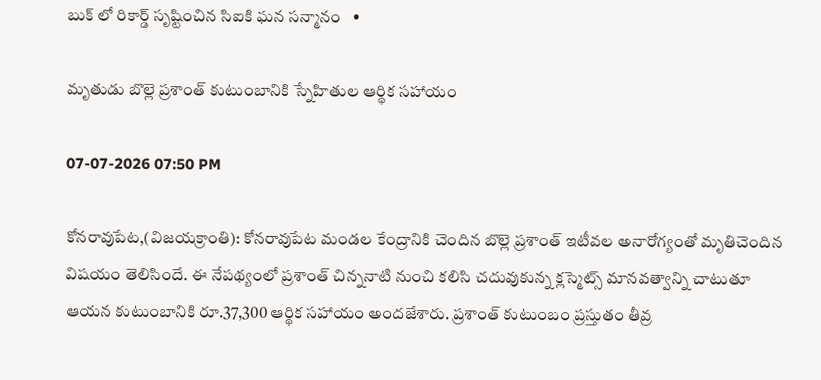బుక్ లో రికార్డ్ సృష్టించిన సిఐకి ఘన సన్మానం   •

మృతుడు బొల్లె ప్రశాంత్ కుటుంబానికి స్నేహితుల ఆర్థిక సహాయం

07-07-2026 07:50 PM

కోనరావుపేట,(విజయక్రాంతి): కోనరావుపేట మండల కేంద్రానికి చెందిన బొల్లె ప్రశాంత్ ఇటీవల అనారోగ్యంతో మృతిచెందిన విషయం తెలిసిందే. ఈ నేపథ్యంలో ప్రశాంత్ చిన్ననాటి నుంచి కలిసి చదువుకున్న క్లస్మెట్స్ మానవత్వాన్ని చాటుతూ ఆయన కుటుంబానికి రూ.37,300 ఆర్థిక సహాయం అందజేశారు. ప్రశాంత్ కుటుంబం ప్రస్తుతం తీవ్ర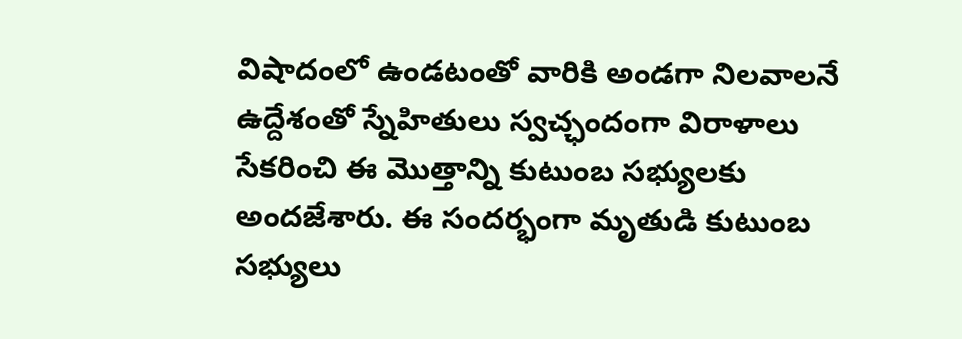విషాదంలో ఉండటంతో వారికి అండగా నిలవాలనే ఉద్దేశంతో స్నేహితులు స్వచ్ఛందంగా విరాళాలు సేకరించి ఈ మొత్తాన్ని కుటుంబ సభ్యులకు అందజేశారు. ఈ సందర్భంగా మృతుడి కుటుంబ సభ్యులు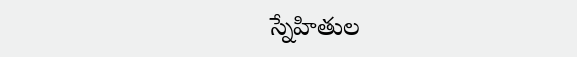స్నేహితుల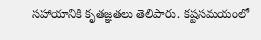సహాయానికి కృతజ్ఞతలు తెలిపారు. కష్టసమయంలో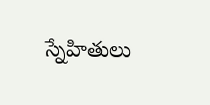స్నేహితులు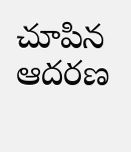చూపిన ఆదరణ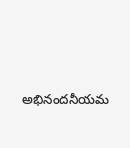అభినందనీయమ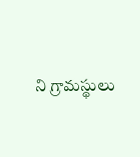ని గ్రామస్థులు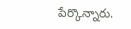పేర్కొన్నారు.